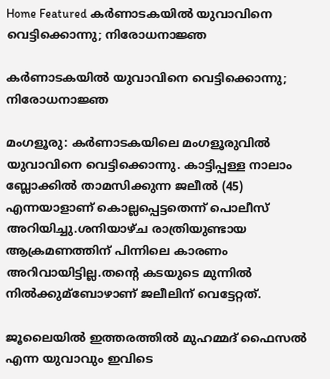Home Featured കര്‍ണാടകയില്‍ യുവാവിനെ വെട്ടിക്കൊന്നു; നിരോധനാജ്ഞ

കര്‍ണാടകയില്‍ യുവാവിനെ വെട്ടിക്കൊന്നു; നിരോധനാജ്ഞ

മംഗളൂരു: കര്‍ണാടകയിലെ മംഗളൂരുവില്‍ യുവാവിനെ വെട്ടിക്കൊന്നു. കാട്ടിപ്പള്ള നാലാം ബ്ലോക്കില്‍ താമസിക്കുന്ന ജലീല്‍ (45) എന്നയാളാണ് കൊല്ലപ്പെട്ടതെന്ന് പൊലീസ് അറിയിച്ചു.ശനിയാഴ്ച രാത്രിയുണ്ടായ ആക്രമണത്തിന് പിന്നിലെ കാരണം അറിവായിട്ടില്ല.തന്‍റെ കടയുടെ മുന്നില്‍ നില്‍ക്കുമ്ബോഴാണ് ജലീലിന് വെട്ടേറ്റത്.

ജൂലൈയില്‍ ഇത്തരത്തില്‍ മുഹമ്മദ് ഫൈസല്‍ എന്ന യുവാവും ഇവിടെ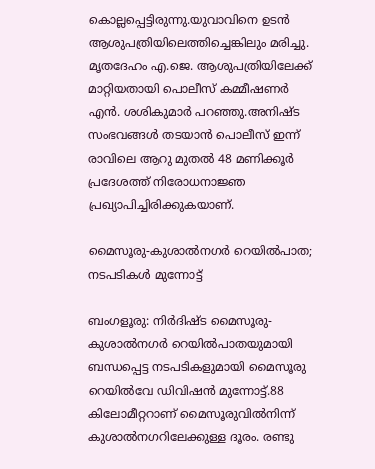കൊല്ലപ്പെട്ടിരുന്നു.യുവാവിനെ ഉടന്‍ ആശുപത്രിയിലെത്തിച്ചെങ്കിലും മരിച്ചു. മൃതദേഹം എ.ജെ. ആശുപത്രിയിലേക്ക് മാറ്റിയതായി പൊലീസ് കമ്മീഷണര്‍ എന്‍. ശശികുമാര്‍ പറഞ്ഞു.അനിഷ്ട സംഭവങ്ങള്‍ തടയാന്‍ പൊലീസ് ഇന്ന് രാവിലെ ആറു മുതല്‍ 48 മണിക്കൂര്‍ പ്രദേശത്ത് നിരോധനാജ്ഞ പ്രഖ്യാപിച്ചിരിക്കുകയാണ്.

മൈസൂരു-കുശാല്‍നഗര്‍ റെയില്‍പാത; നടപടികള്‍ മുന്നോട്ട്

ബംഗളൂരു: നിര്‍ദിഷ്ട മൈസൂരു-കുശാല്‍നഗര്‍ റെയില്‍പാതയുമായി ബന്ധപ്പെട്ട നടപടികളുമായി മൈസൂരു റെയില്‍വേ ഡിവിഷന്‍ മുന്നോട്ട്.88 കിലോമീറ്ററാണ് മൈസൂരുവില്‍നിന്ന് കുശാല്‍നഗറിലേക്കുള്ള ദൂരം. രണ്ടു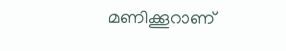മണിക്കൂറാണ്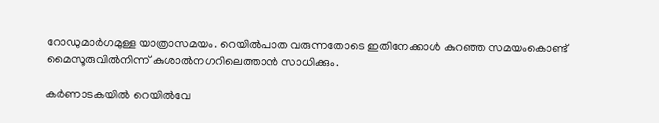റോഡുമാര്‍ഗമുള്ള യാത്രാസമയം. റെയില്‍പാത വരുന്നതോടെ ഇതിനേക്കാള്‍ കുറഞ്ഞ സമയംകൊണ്ട് മൈസൂരുവില്‍നിന്ന് കുശാല്‍നഗറിലെത്താന്‍ സാധിക്കും.

കര്‍ണാടകയില്‍ റെയില്‍വേ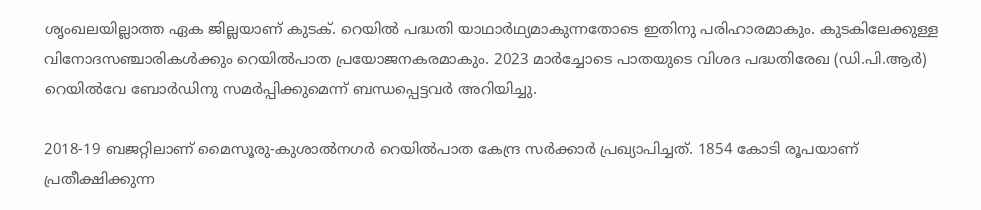ശൃംഖലയില്ലാത്ത ഏക ജില്ലയാണ് കുടക്. റെയില്‍ പദ്ധതി യാഥാര്‍ഥ്യമാകുന്നതോടെ ഇതിനു പരിഹാരമാകും. കുടകിലേക്കുള്ള വിനോദസഞ്ചാരികള്‍ക്കും റെയില്‍പാത പ്രയോജനകരമാകും. 2023 മാര്‍ച്ചോടെ പാതയുടെ വിശദ പദ്ധതിരേഖ (ഡി.പി.ആര്‍) റെയില്‍വേ ബോര്‍ഡിനു സമര്‍പ്പിക്കുമെന്ന് ബന്ധപ്പെട്ടവര്‍ അറിയിച്ചു.

2018-19 ബജറ്റിലാണ് മൈസൂരു-കുശാല്‍നഗര്‍ റെയില്‍പാത കേന്ദ്ര സര്‍ക്കാര്‍ പ്രഖ്യാപിച്ചത്. 1854 കോടി രൂപയാണ് പ്രതീക്ഷിക്കുന്ന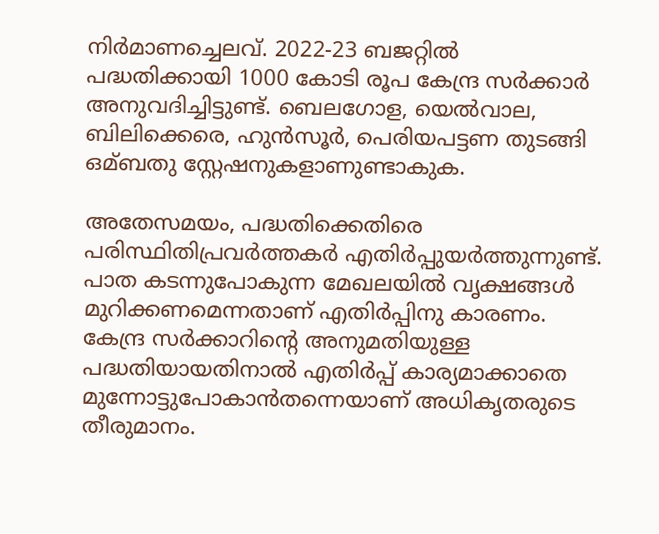നിര്‍മാണച്ചെലവ്. 2022-23 ബജറ്റില്‍ പദ്ധതിക്കായി 1000 കോടി രൂപ കേന്ദ്ര സര്‍ക്കാര്‍ അനുവദിച്ചിട്ടുണ്ട്. ബെലഗോള, യെല്‍വാല, ബിലിക്കെരെ, ഹുന്‍സൂര്‍, പെരിയപട്ടണ തുടങ്ങി ഒമ്ബതു സ്റ്റേഷനുകളാണുണ്ടാകുക.

അതേസമയം, പദ്ധതിക്കെതിരെ പരിസ്ഥിതിപ്രവര്‍ത്തകര്‍ എതിര്‍പ്പുയര്‍ത്തുന്നുണ്ട്. പാത കടന്നുപോകുന്ന മേഖലയില്‍ വൃക്ഷങ്ങള്‍ മുറിക്കണമെന്നതാണ് എതിര്‍പ്പിനു കാരണം. കേന്ദ്ര സര്‍ക്കാറിന്‍റെ അനുമതിയുള്ള പദ്ധതിയായതിനാല്‍ എതിര്‍പ്പ് കാര്യമാക്കാതെ മുന്നോട്ടുപോകാന്‍തന്നെയാണ് അധികൃതരുടെ തീരുമാനം.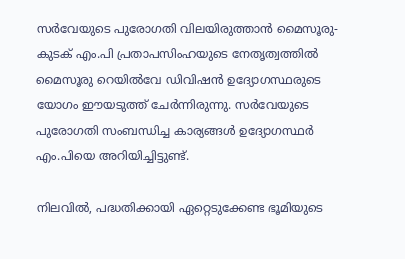സര്‍വേയുടെ പുരോഗതി വിലയിരുത്താന്‍ മൈസൂരു-കുടക് എം.പി പ്രതാപസിംഹയുടെ നേതൃത്വത്തില്‍ മൈസൂരു റെയില്‍വേ ഡിവിഷന്‍ ഉദ്യോഗസ്ഥരുടെ യോഗം ഈയടുത്ത് ചേര്‍ന്നിരുന്നു. സര്‍വേയുടെ പുരോഗതി സംബന്ധിച്ച കാര്യങ്ങള്‍ ഉദ്യോഗസ്ഥര്‍ എം.പിയെ അറിയിച്ചിട്ടുണ്ട്.

നിലവില്‍, പദ്ധതിക്കായി ഏറ്റെടുക്കേണ്ട ഭൂമിയുടെ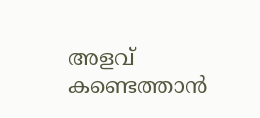അളവ് കണ്ടെത്താന്‍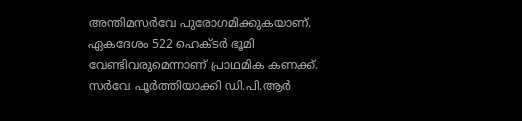അന്തിമസര്‍വേ പുരോഗമിക്കുകയാണ്. ഏകദേശം 522 ഹെക്ടര്‍ ഭൂമി വേണ്ടിവരുമെന്നാണ് പ്രാഥമിക കണക്ക്. സര്‍വേ പൂര്‍ത്തിയാക്കി ഡി.പി.ആര്‍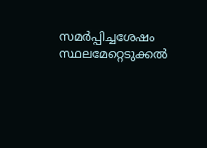സമര്‍പ്പിച്ചശേഷം സ്ഥലമേറ്റെടുക്കല്‍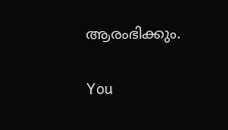ആരംഭിക്കും.

You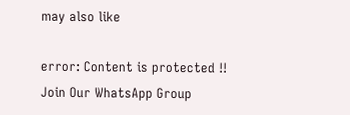may also like

error: Content is protected !!
Join Our WhatsApp Group